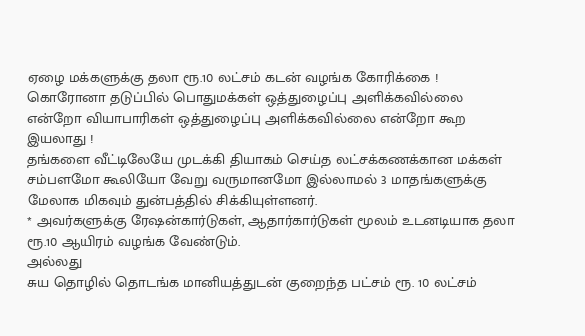ஏழை மக்களுக்கு தலா ரூ.10 லட்சம் கடன் வழங்க கோரிக்கை !
கொரோனா தடுப்பில் பொதுமக்கள் ஒத்துழைப்பு அளிக்கவில்லை என்றோ வியாபாரிகள் ஒத்துழைப்பு அளிக்கவில்லை என்றோ கூற இயலாது !
தங்களை வீட்டிலேயே முடக்கி தியாகம் செய்த லட்சக்கணக்கான மக்கள் சம்பளமோ கூலியோ வேறு வருமானமோ இல்லாமல் 3 மாதங்களுக்கு மேலாக மிகவும் துன்பத்தில் சிக்கியுள்ளனர்.
* அவர்களுக்கு ரேஷன்கார்டுகள், ஆதார்கார்டுகள் மூலம் உடனடியாக தலா ரூ.10 ஆயிரம் வழங்க வேண்டும்.
அல்லது
சுய தொழில் தொடங்க மானியத்துடன் குறைந்த பட்சம் ரூ. 10 லட்சம்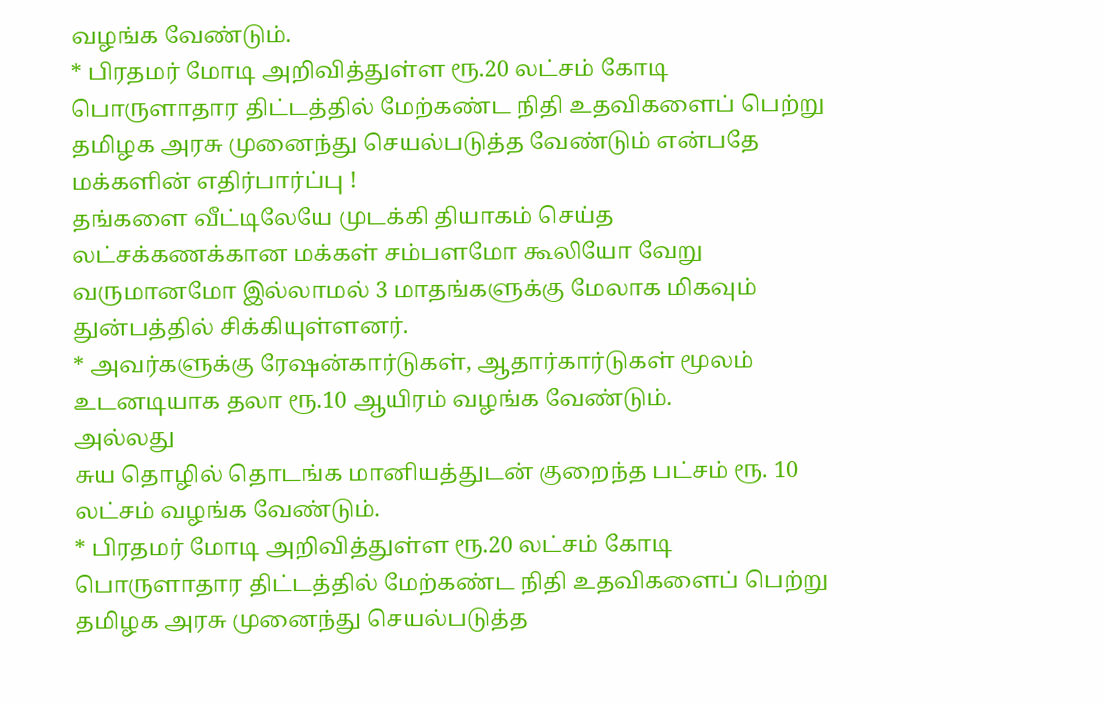வழங்க வேண்டும்.
* பிரதமர் மோடி அறிவித்துள்ள ரூ.20 லட்சம் கோடி பொருளாதார திட்டத்தில் மேற்கண்ட நிதி உதவிகளைப் பெற்று தமிழக அரசு முனைந்து செயல்படுத்த வேண்டும் என்பதே மக்களின் எதிர்பார்ப்பு !
தங்களை வீட்டிலேயே முடக்கி தியாகம் செய்த லட்சக்கணக்கான மக்கள் சம்பளமோ கூலியோ வேறு வருமானமோ இல்லாமல் 3 மாதங்களுக்கு மேலாக மிகவும் துன்பத்தில் சிக்கியுள்ளனர்.
* அவர்களுக்கு ரேஷன்கார்டுகள், ஆதார்கார்டுகள் மூலம் உடனடியாக தலா ரூ.10 ஆயிரம் வழங்க வேண்டும்.
அல்லது
சுய தொழில் தொடங்க மானியத்துடன் குறைந்த பட்சம் ரூ. 10 லட்சம் வழங்க வேண்டும்.
* பிரதமர் மோடி அறிவித்துள்ள ரூ.20 லட்சம் கோடி பொருளாதார திட்டத்தில் மேற்கண்ட நிதி உதவிகளைப் பெற்று தமிழக அரசு முனைந்து செயல்படுத்த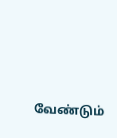வேண்டும்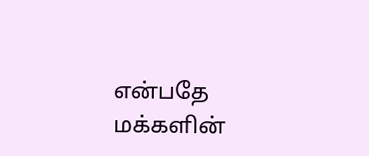என்பதே மக்களின்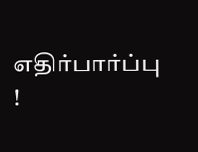எதிர்பார்ப்பு !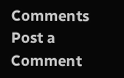Comments
Post a Comment